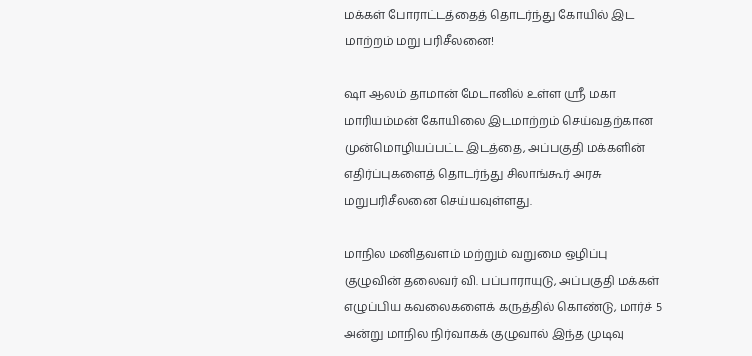மக்கள் போராட்டத்தைத் தொடர்ந்து கோயில் இட மாற்றம் மறு பரிசீலனை!

ஷா ஆலம் தாமான் மேடானில் உள்ள ஸ்ரீ மகா மாரியம்மன் கோயிலை இடமாற்றம் செய்வதற்கான முன்மொழியப்பட்ட இடத்தை, அப்பகுதி மக்களின் எதிர்ப்புகளைத் தொடர்ந்து சிலாங்கூர் அரசு மறுபரிசீலனை செய்யவுள்ளது.

மாநில மனிதவளம் மற்றும் வறுமை ஒழிப்பு குழுவின் தலைவர் வி. பப்பாராயுடு, அப்பகுதி மக்கள் எழுப்பிய கவலைகளைக் கருத்தில் கொண்டு, மார்ச் 5 அன்று மாநில நிர்வாகக் குழுவால் இந்த முடிவு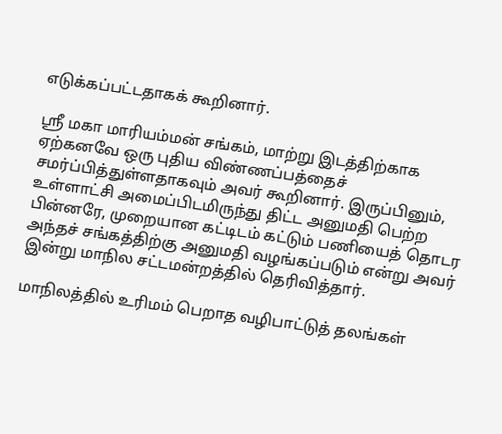எடுக்கப்பட்டதாகக் கூறினார்.

ஸ்ரீ மகா மாரியம்மன் சங்கம், மாற்று இடத்திற்காக ஏற்கனவே ஒரு புதிய விண்ணப்பத்தைச் சமர்ப்பித்துள்ளதாகவும் அவர் கூறினார். இருப்பினும், உள்ளாட்சி அமைப்பிடமிருந்து திட்ட அனுமதி பெற்ற பின்னரே, முறையான கட்டிடம் கட்டும் பணியைத் தொடர அந்தச் சங்கத்திற்கு அனுமதி வழங்கப்படும் என்று அவர் இன்று மாநில சட்டமன்றத்தில் தெரிவித்தார்.

மாநிலத்தில் உரிமம் பெறாத வழிபாட்டுத் தலங்கள்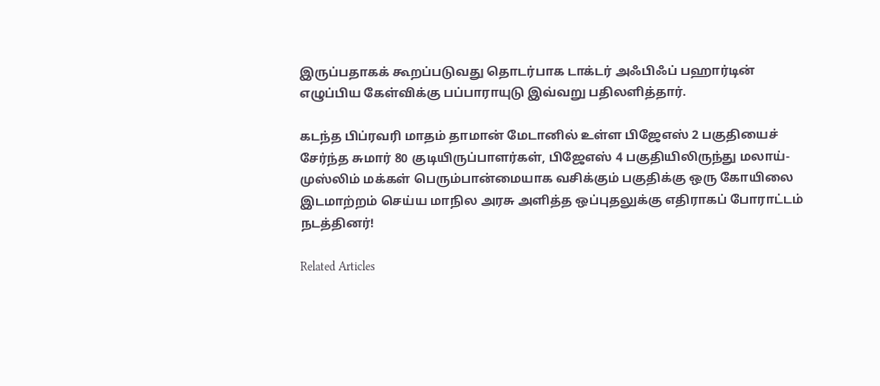இருப்பதாகக் கூறப்படுவது தொடர்பாக டாக்டர் அஃபிஃப் பஹார்டின் எழுப்பிய கேள்விக்கு பப்பாராயுடு இவ்வறு பதிலளித்தார்.

கடந்த பிப்ரவரி மாதம் தாமான் மேடானில் உள்ள பிஜேஎஸ் 2 பகுதியைச் சேர்ந்த சுமார் 80 குடியிருப்பாளர்கள், பிஜேஎஸ் 4 பகுதியிலிருந்து மலாய்-முஸ்லிம் மக்கள் பெரும்பான்மையாக வசிக்கும் பகுதிக்கு ஒரு கோயிலை இடமாற்றம் செய்ய மாநில அரசு அளித்த ஒப்புதலுக்கு எதிராகப் போராட்டம் நடத்தினர்!

Related Articles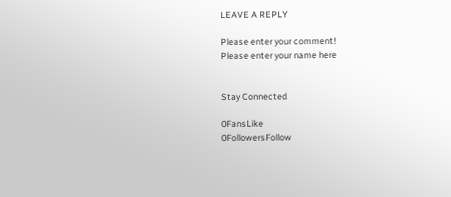LEAVE A REPLY

Please enter your comment!
Please enter your name here


Stay Connected

0FansLike
0FollowersFollow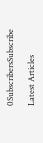0SubscribersSubscribe

Latest Articles